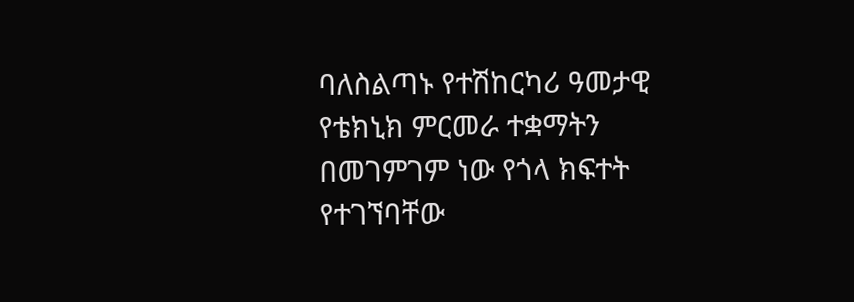ባለስልጣኑ የተሽከርካሪ ዓመታዊ የቴክኒክ ምርመራ ተቋማትን በመገምገም ነው የጎላ ክፍተት የተገኘባቸው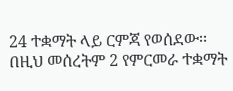24 ተቋማት ላይ ርምጃ የወሰደው፡፡
በዚህ መሰረትም 2 የምርመራ ተቋማት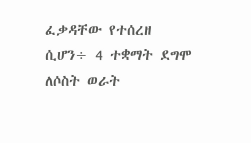ፈቃዳቸው የተሰረዘ ሲሆን÷ 4 ተቋማት ደግሞ ለሶስት ወራት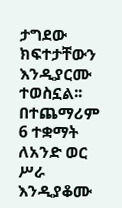ታግደው ክፍተታቸውን እንዲያርሙ ተወስኗል፡፡
በተጨማሪም 6 ተቋማት ለአንድ ወር ሥራ እንዲያቆሙ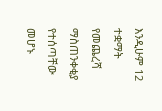እንዲሁም 12 ተቋማት የመጨረሻ ማስጠንቀቂያ የተሰጣቸው መሆኑ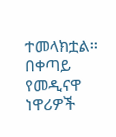ተመላክቷል፡፡
በቀጣይ የመዲናዋ ነዋሪዎች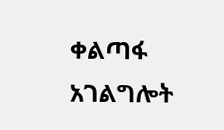ቀልጣፋ አገልግሎት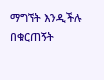ማግኘት እንዲችሉ በቁርጠኝት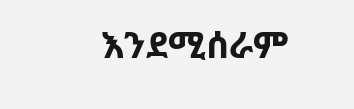እንደሚሰራም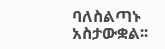ባለስልጣኑ አስታውቋል፡፡